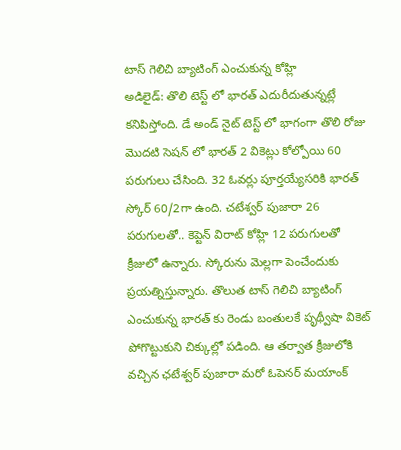టాస్ గెలిచి బ్యాటింగ్ ఎంచుకున్న కోహ్లి
అడిలైడ్: తొలి టెస్ట్ లో భారత్ ఎదురీదుతున్నట్లే కనిపిస్తోంది. డే అండ్ నైట్ టెస్ట్ లో భాగంగా తొలి రోజు మొదటి సెషన్ లో భారత్ 2 వికెట్లు కోల్పోయి 60 పరుగులు చేసింది. 32 ఓవర్లు పూర్తయ్యేసరికి భారత్ స్కోర్ 60/2గా ఉంది. చటేశ్వర్ పుజారా 26 పరుగులతో.. కెప్టెన్ విరాట్ కోహ్లి 12 పరుగులతో క్రీజులో ఉన్నారు. స్కోరును మెల్లగా పెంచేందుకు ప్రయత్నిస్తున్నారు. తొలుత టాస్ గెలిచి బ్యాటింగ్ ఎంచుకున్న భారత్ కు రెండు బంతులకే పృథ్వీషా వికెట్ పోగొట్టుకుని చిక్కుల్లో పడింది. ఆ తర్వాత క్రీజులోకి వచ్చిన ఛటేశ్వర్ పుజారా మరో ఓపెనర్ మయాంక్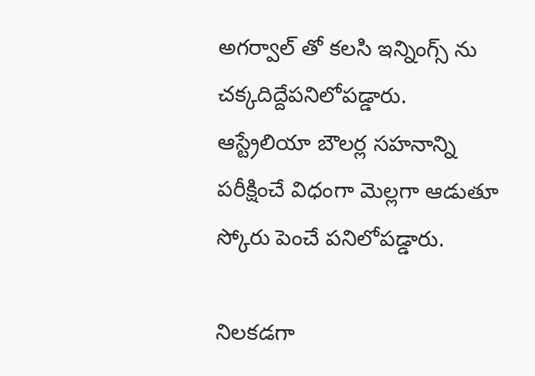అగర్వాల్ తో కలసి ఇన్నింగ్స్ ను చక్కదిద్దేపనిలోపడ్డారు. ఆస్ట్రేలియా బౌలర్ల సహనాన్ని పరీక్షించే విధంగా మెల్లగా ఆడుతూ స్కోరు పెంచే పనిలోపడ్డారు.

నిలకడగా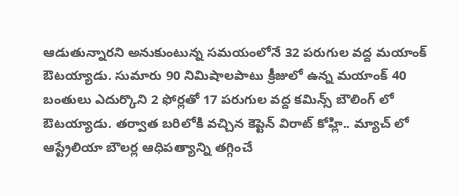ఆడుతున్నారని అనుకుంటున్న సమయంలోనే 32 పరుగుల వద్ద మయాంక్ ఔటయ్యాడు. సుమారు 90 నిమిషాలపాటు క్రీజులో ఉన్న మయాంక్ 40 బంతులు ఎదుర్కొని 2 ఫోర్లతో 17 పరుగుల వద్ద కమిన్స్ బౌలింగ్ లో ఔటయ్యాడు. తర్వాత బరిలోకి వచ్చిన కెప్టెన్ విరాట్ కోహ్లి.. మ్యాచ్ లో ఆస్ట్రేలియా బౌలర్ల ఆధిపత్యాన్ని తగ్గించే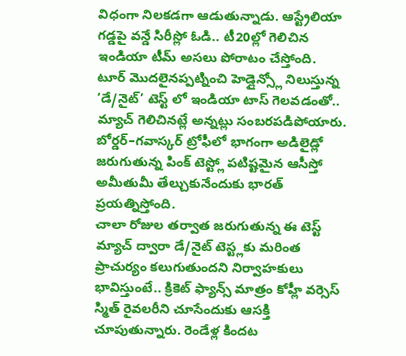విధంగా నిలకడగా ఆడుతున్నాడు. ఆస్ట్రేలియా గడ్డపై వన్డే సిరీస్లో ఓడి.. టీ20ల్లో గెలిచిన ఇండియా టీమ్ అసలు పోరాటం చేస్తోంది. టూర్ మొదలైనప్పట్నించి హెడ్లైన్స్లో నిలుస్తున్న ‘డే/నైట్’ టెస్ట్ లో ఇండియా టాస్ గెలవడంతో.. మ్యాచ్ గెలిచినట్లే అన్నట్లు సంబరపడిపోయారు. బోర్డర్–గవాస్కర్ ట్రోఫీలో భాగంగా అడిలైడ్లో జరుగుతున్న పింక్ టెస్ట్లో పటిష్టమైన ఆసీస్తో అమీతుమీ తేల్చుకునేందుకు భారత్ ప్రయత్నిస్తోంది.
చాలా రోజుల తర్వాత జరుగుతున్న ఈ టెస్ట్ మ్యాచ్ ద్వారా డే/నైట్ టెస్ట్లకు మరింత ప్రాచుర్యం కలుగుతుందని నిర్వాహకులు భావిస్తుంటే.. క్రికెట్ ఫ్యాన్స్ మాత్రం కోహ్లీ వర్సెస్ స్మిత్ రైవలరీని చూసేందుకు ఆసక్తి చూపుతున్నారు. రెండేళ్ల కిందట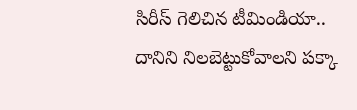సిరీస్ గెలిచిన టీమిండియా.. దానిని నిలబెట్టుకోవాలని పక్కా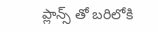ప్లాన్స్ తో బరిలోకి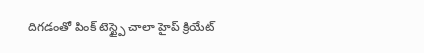దిగడంతో పింక్ టెస్ట్పై చాలా హైప్ క్రియేట్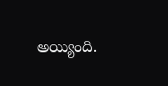అయ్యింది.